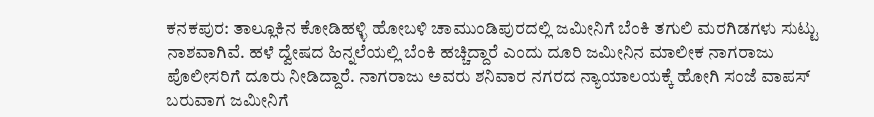ಕನಕಪುರ: ತಾಲ್ಲೂಕಿನ ಕೋಡಿಹಳ್ಳಿ ಹೋಬಳಿ ಚಾಮುಂಡಿಪುರದಲ್ಲಿ ಜಮೀನಿಗೆ ಬೆಂಕಿ ತಗುಲಿ ಮರಗಿಡಗಳು ಸುಟ್ಟು ನಾಶವಾಗಿವೆ. ಹಳೆ ದ್ವೇಷದ ಹಿನ್ನಲೆಯಲ್ಲಿ ಬೆಂಕಿ ಹಚ್ಚಿದ್ದಾರೆ ಎಂದು ದೂರಿ ಜಮೀನಿನ ಮಾಲೀಕ ನಾಗರಾಜು ಪೊಲೀಸರಿಗೆ ದೂರು ನೀಡಿದ್ದಾರೆ. ನಾಗರಾಜು ಅವರು ಶನಿವಾರ ನಗರದ ನ್ಯಾಯಾಲಯಕ್ಕೆ ಹೋಗಿ ಸಂಜೆ ವಾಪಸ್ ಬರುವಾಗ ಜಮೀನಿಗೆ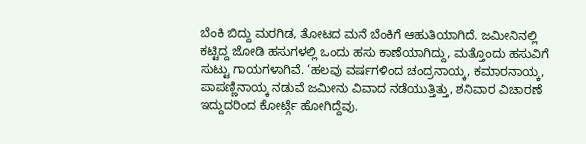ಬೆಂಕಿ ಬಿದ್ದು ಮರಗಿಡ, ತೋಟದ ಮನೆ ಬೆಂಕಿಗೆ ಆಹುತಿಯಾಗಿದೆ. ಜಮೀನಿನಲ್ಲಿ ಕಟ್ಟಿದ್ದ ಜೋಡಿ ಹಸುಗಳಲ್ಲಿ ಒಂದು ಹಸು ಕಾಣೆಯಾಗಿದ್ದು, ಮತ್ತೊಂದು ಹಸುವಿಗೆ ಸುಟ್ಟು ಗಾಯಗಳಾಗಿವೆ. ‘ಹಲವು ವರ್ಷಗಳಿಂದ ಚಂದ್ರನಾಯ್ಕ, ಕಮಾರನಾಯ್ಕ, ಪಾಪಣ್ಣಿನಾಯ್ಕ ನಡುವೆ ಜಮೀನು ವಿವಾದ ನಡೆಯುತ್ತಿತ್ತು, ಶನಿವಾರ ವಿಚಾರಣೆ ಇದ್ದುದರಿಂದ ಕೋರ್ಟ್ಗೆ ಹೋಗಿದ್ದೆವು.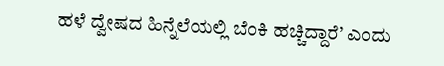ಹಳೆ ದ್ವೇಷದ ಹಿನ್ನೆಲೆಯಲ್ಲಿ ಬೆಂಕಿ ಹಚ್ಚಿದ್ದಾರೆ’ ಎಂದು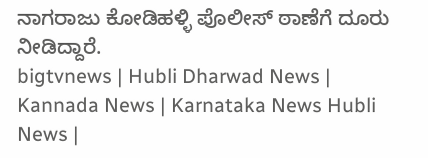ನಾಗರಾಜು ಕೋಡಿಹಳ್ಳಿ ಪೊಲೀಸ್ ಠಾಣೆಗೆ ದೂರು ನೀಡಿದ್ದಾರೆ.
bigtvnews | Hubli Dharwad News | Kannada News | Karnataka News Hubli News |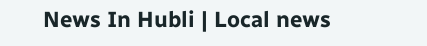News In Hubli | Local news